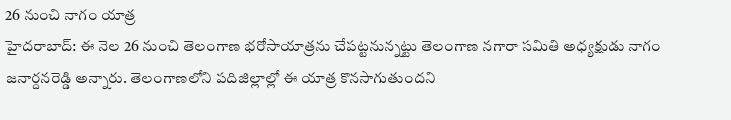26 నుంచి నాగం యాత్ర
హైదరాబాద్: ఈ నెల 26 నుంచి తెలంగాణ భరోసాయాత్రను చేపట్టనున్నట్టు తెలంగాణ నగారా సమితి అధ్యక్షుడు నాగం జనార్దనరెడ్డి అన్నారు. తెలంగాణలోని పదిజిల్లాల్లో ఈ యాత్ర కొనసాగుతుందని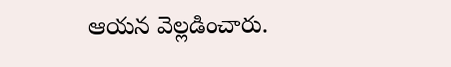ఆయన వెల్లడించారు.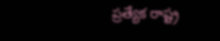ప్రత్యేక రాష్ట్ర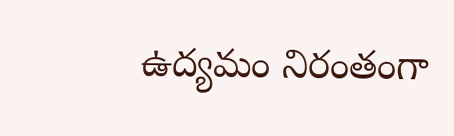ఉద్యమం నిరంతంగా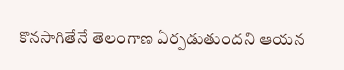కొనసాగితేనే తెలంగాణ ఏర్పడుతుందని ఆయన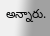అన్నారు.